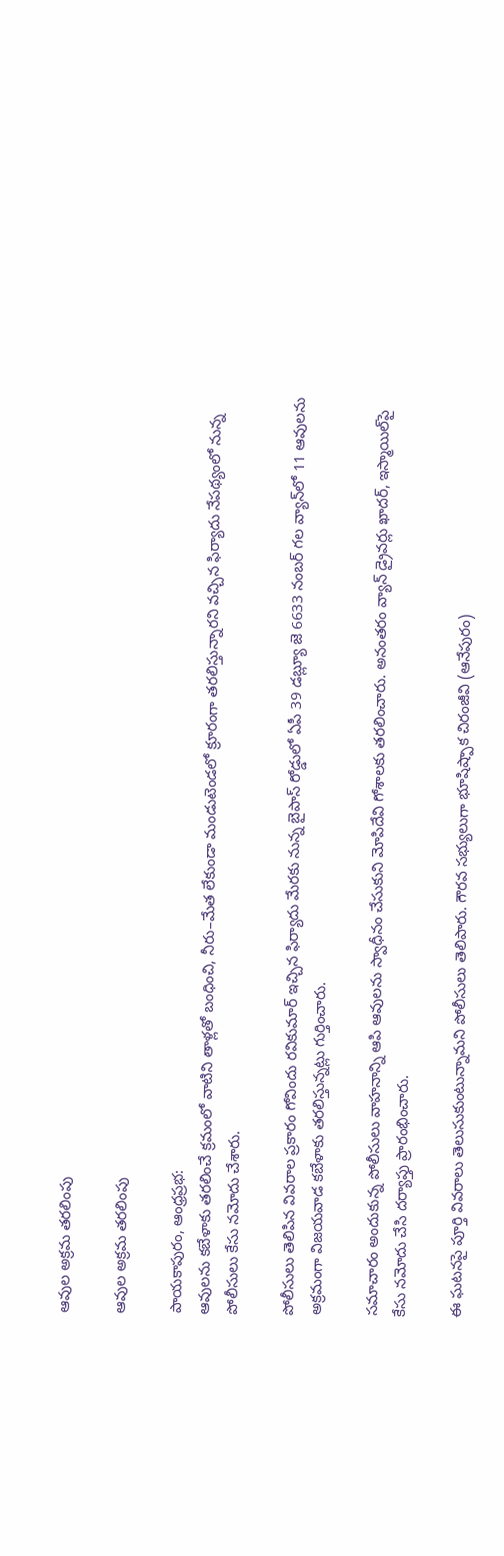ఆవుల అక్రమ తరలింపు

ఆవుల అక్రమ తరలింపు

పాయకాపురం, ఆంధ్రప్రభ:
ఆవులను కబేళాకు తరలించే క్రమంలో వాటిని తాళ్లతో బంధించి, నీరు–మేత లేకుండా మండుటెండలో క్రూరంగా తరలిస్తున్నారని వచ్చిన ఫిర్యాదు నేపథ్యంలో నున్న పోలీసులు కేసు నమోదు చేశారు.

పోలీసులు తెలిపిన వివరాల ప్రకారం గోవిందు రవికుమార్ ఇచ్చిన ఫిర్యాదు మేరకు నున్న బైపాస్ రోడ్డులో ఏపీ 39 డబ్ల్యూ జె 6633 నంబర్ గల వ్యాన్‌లో 11 ఆవులను అక్రమంగా విజయవాడ కబేళాకు తరలిస్తున్నట్లు గుర్తించారు.

సమాచారం అందుకున్న పోలీసులు వాహనాన్ని ఆపి ఆవులను స్వాధీనం చేసుకుని మోపిదేవి గోశాలకు తరలించారు. అనంతరం వ్యాన్ డ్రైవర్లు ఖాదర్, ఇస్మాయిల్‌పై కేసు నమోదు చేసి దర్యాప్తు ప్రారంభించారు.

ఈ ఘటనపై పూర్తి వివరాలు తెలుసుకుంటున్నామని పోలీసులు తెలిపారు. గౌరవ సభ్యులుగా భూషిష్పాక చిరంజీవి (ఆనేపురం)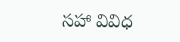సహా వివిధ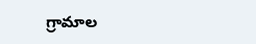గ్రామాల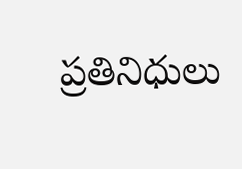ప్రతినిధులు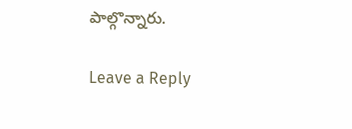పాల్గొన్నారు.

Leave a Reply